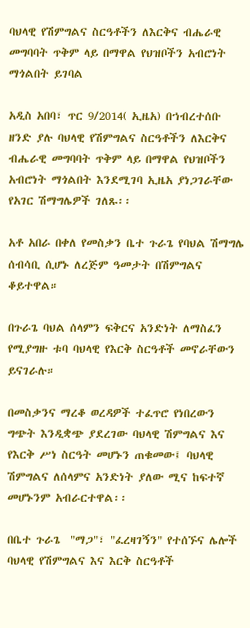ባህላዊ የሽምግልና ስርዓቶችን ለእርቅና ብሔራዊ መግባባት ጥቅም ላይ በማዋል የህዝቦችን አብሮነት ማጎልበት ይገባል

አዲስ አበባ፣ ጥር 9/2014( ኢዜአ) በኀብረተሰቡ ዘንድ ያሉ ባህላዊ የሽምግልና ስርዓቶችን ለእርቅና ብሔራዊ መግባባት ጥቅም ላይ በማዋል የህዝቦችን አብሮነት ማጎልበት እንደሚገባ ኢዜአ ያነጋገራቸው የአገር ሽማግሌዎች ገለጹ፡፡

አቶ አበራ በቀለ የመስቃን ቤተ ጉራጌ የባህል ሽማግሌ ሰብሳቢ ሲሆኑ ለረጅም ዓመታት በሽምግልና ቆይተዋል።

በጉራጌ ባህል ሰላምን ፍቅርና አንድነት ለማስፈን የሚያግዙ ቱባ ባህላዊ የእርቅ ስርዓቶች መኖራቸውን ይናገራሉ።

በመስቃንና ማረቆ ወረዳዎች ተፈጥሮ የነበረውን ግጭት እንዲቋጭ ያደረገው ባህላዊ ሽምግልና እና  የእርቅ ሥነ ስርዓት መሆኑን ጠቁመው፤ ባህላዊ ሽምግልና ለሰላምና አንድነት ያለው ሚና ከፍተኛ መሆኑንም አብራርተዋል፡፡

በቤተ ጉራጌ  "ማጋ"፣ "ፈረዛገኝን" የተሰኙና ሌሎች ባህላዊ የሽምግልና እና እርቅ ስርዓቶች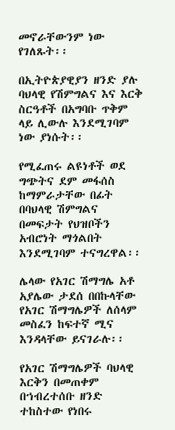መኖራቸውንም ነው የገለጹት፡፡

በኢትዮጵያዊያን ዘንድ ያሉ ባህላዊ የሽምግልና እና እርቅ ስርዓቶች በአግባቡ ጥቅም ላይ ሊውሉ እንደሚገባም ነው ያነሱት፡፡

የሚፈጠሩ ልዩነቶች ወደ ግጭትና ደም መፋሰስ ከማምራታቸው በፊት በባህላዊ ሽምግልና በመፍታት የህዝቦችን አብሮነት ማጎልበት እንደሚገባም ተናግረዋል፡፡

ሌላው የአገር ሽማግሌ አቶ አያሌው ታደሰ በበኩላቸው የአገር ሽማግሌዎች ለሰላም መስፈን ከፍተኛ ሚና እንዳላቸው ይናገራሉ፡፡

የአገር ሽማግሌዎች ባህላዊ እርቅን በመጠቀም በኀብረተሰቡ ዘንድ ተከስተው የነበሩ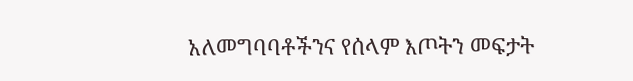አለመግባባቶችንና የሰላም እጦትን መፍታት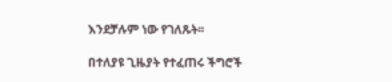እንደቻሉም ነው የገለጹት፡፡

በተለያዩ ጊዜያት የተፈጠሩ ችግሮች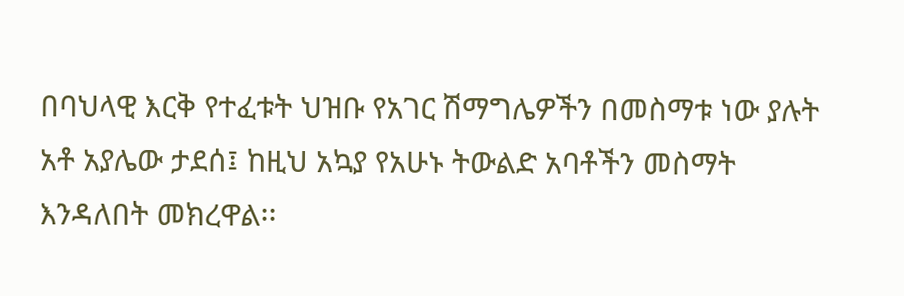በባህላዊ እርቅ የተፈቱት ህዝቡ የአገር ሽማግሌዎችን በመስማቱ ነው ያሉት አቶ አያሌው ታደሰ፤ ከዚህ አኳያ የአሁኑ ትውልድ አባቶችን መስማት እንዳለበት መክረዋል፡፡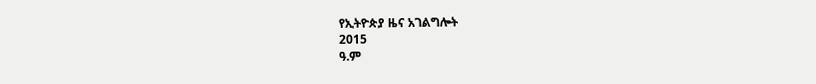የኢትዮጵያ ዜና አገልግሎት
2015
ዓ.ም